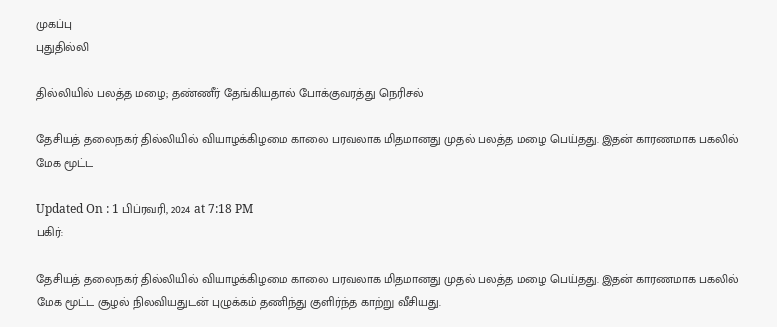முகப்பு
புதுதில்லி

தில்லியில் பலத்த மழை; தண்ணீர் தேங்கியதால் போக்குவரத்து நெரிசல்

தேசியத் தலைநகர் தில்லியில் வியாழக்கிழமை காலை பரவலாக மிதமானது முதல் பலத்த மழை பெய்தது. இதன் காரணமாக பகலில் மேக மூட்ட

Updated On : 1 பிப்ரவரி, 2024 at 7:18 PM
பகிர்:

தேசியத் தலைநகர் தில்லியில் வியாழக்கிழமை காலை பரவலாக மிதமானது முதல் பலத்த மழை பெய்தது. இதன் காரணமாக பகலில் மேக மூட்ட சூழல் நிலவியதுடன் புழுக்கம் தணிந்து குளிர்ந்த காற்று வீசியது.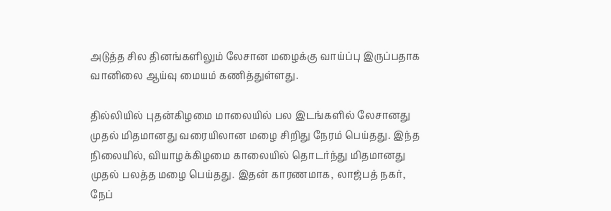அடுத்த சில தினங்களிலும் லேசான மழைக்கு வாய்ப்பு இருப்பதாக வானிலை ஆய்வு மையம் கணித்துள்ளது.

தில்லியில் புதன்கிழமை மாலையில் பல இடங்களில் லேசானது முதல் மிதமானது வரையிலான மழை சிறிது நேரம் பெய்தது. இந்த நிலையில், வியாழக்கிழமை காலையில் தொடர்ந்து மிதமானது முதல் பலத்த மழை பெய்தது. இதன் காரணமாக, லாஜ்பத் நகர், நேப்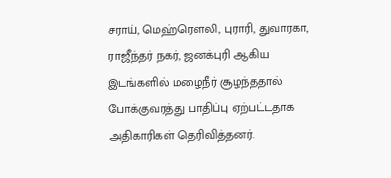சராய், மெஹ்ரெளலி, புராரி, துவாரகா, ராஜீந்தர் நகர், ஜனக்புரி ஆகிய இடங்களில் மழைநீர் சூழந்ததால் போக்குவரத்து பாதிப்பு ஏற்பட்டதாக அதிகாரிகள் தெரிவித்தனர்.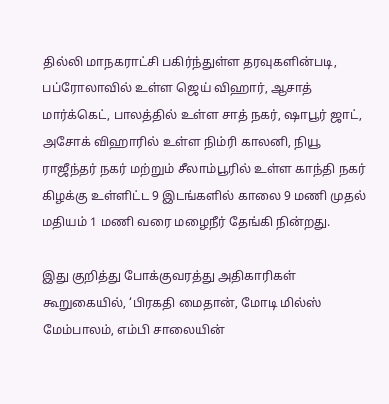தில்லி மாநகராட்சி பகிர்ந்துள்ள தரவுகளின்படி, பப்ரோலாவில் உள்ள ஜெய் விஹார், ஆசாத் மார்க்கெட், பாலத்தில் உள்ள சாத் நகர், ஷாபூர் ஜாட், அசோக் விஹாரில் உள்ள நிம்ரி காலனி, நியூ ராஜீந்தர் நகர் மற்றும் சீலாம்பூரில் உள்ள காந்தி நகர் கிழக்கு உள்ளிட்ட 9 இடங்களில் காலை 9 மணி முதல் மதியம் 1 மணி வரை மழைநீர் தேங்கி நின்றது.

இது குறித்து போக்குவரத்து அதிகாரிகள் கூறுகையில், ‘பிரகதி மைதான், மோடி மில்ஸ் மேம்பாலம், எம்பி சாலையின்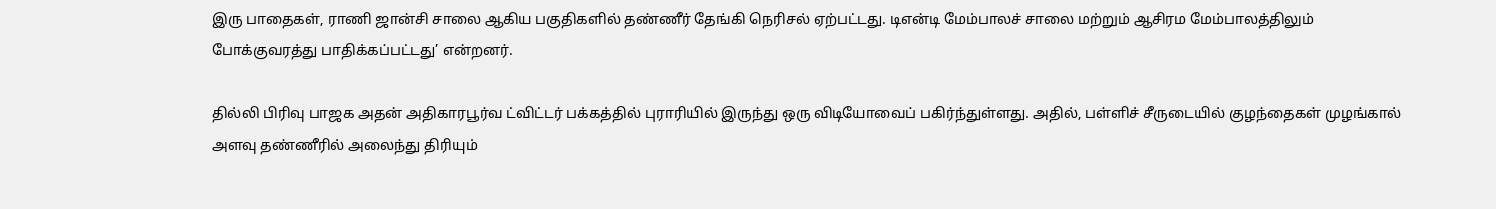இரு பாதைகள், ராணி ஜான்சி சாலை ஆகிய பகுதிகளில் தண்ணீர் தேங்கி நெரிசல் ஏற்பட்டது. டிஎன்டி மேம்பாலச் சாலை மற்றும் ஆசிரம மேம்பாலத்திலும் போக்குவரத்து பாதிக்கப்பட்டது’ என்றனர்.

தில்லி பிரிவு பாஜக அதன் அதிகாரபூர்வ ட்விட்டர் பக்கத்தில் புராரியில் இருந்து ஒரு விடியோவைப் பகிர்ந்துள்ளது. அதில், பள்ளிச் சீருடையில் குழந்தைகள் முழங்கால் அளவு தண்ணீரில் அலைந்து திரியும்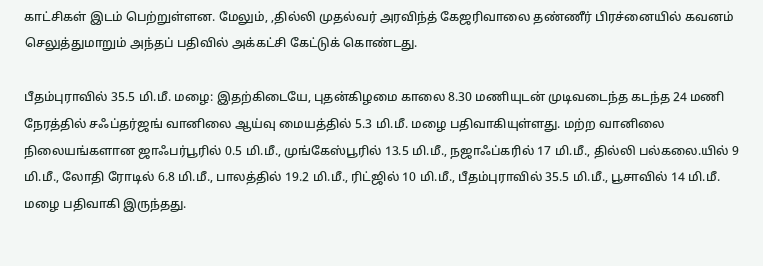காட்சிகள் இடம் பெற்றுள்ளன. மேலும், ,தில்லி முதல்வர் அரவிந்த் கேஜரிவாலை தண்ணீர் பிரச்னையில் கவனம் செலுத்துமாறும் அந்தப் பதிவில் அக்கட்சி கேட்டுக் கொண்டது.

பீதம்புராவில் 35.5 மி.மீ. மழை: இதற்கிடையே, புதன்கிழமை காலை 8.30 மணியுடன் முடிவடைந்த கடந்த 24 மணி நேரத்தில் சஃப்தர்ஜங் வானிலை ஆய்வு மையத்தில் 5.3 மி.மீ. மழை பதிவாகியுள்ளது. மற்ற வானிலை நிலையங்களான ஜாஃபர்பூரில் 0.5 மி.மீ., முங்கேஸ்பூரில் 13.5 மி.மீ., நஜாஃப்கரில் 17 மி.மீ., தில்லி பல்கலை.யில் 9 மி.மீ., லோதி ரோடில் 6.8 மி.மீ., பாலத்தில் 19.2 மி.மீ., ரிட்ஜில் 10 மி.மீ., பீதம்புராவில் 35.5 மி.மீ., பூசாவில் 14 மி.மீ. மழை பதிவாகி இருந்தது.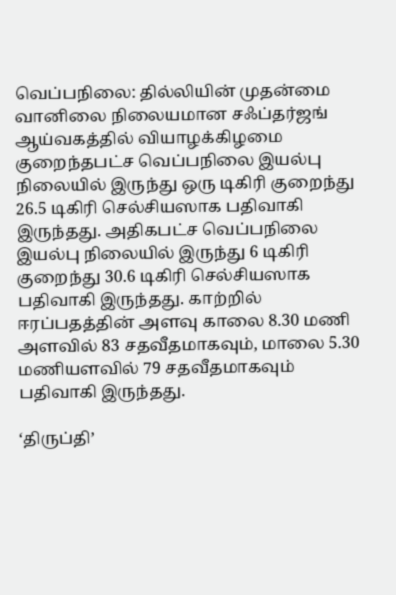வெப்பநிலை: தில்லியின் முதன்மை வானிலை நிலையமான சஃப்தர்ஜங் ஆய்வகத்தில் வியாழக்கிழமை குறைந்தபட்ச வெப்பநிலை இயல்பு நிலையில் இருந்து ஒரு டிகிரி குறைந்து 26.5 டிகிரி செல்சியஸாக பதிவாகி இருந்தது. அதிகபட்ச வெப்பநிலை இயல்பு நிலையில் இருந்து 6 டிகிரி குறைந்து 30.6 டிகிரி செல்சியஸாக பதிவாகி இருந்தது. காற்றில் ஈரப்பதத்தின் அளவு காலை 8.30 மணி அளவில் 83 சதவீதமாகவும், மாலை 5.30 மணியளவில் 79 சதவீதமாகவும் பதிவாகி இருந்தது.

‘திருப்தி’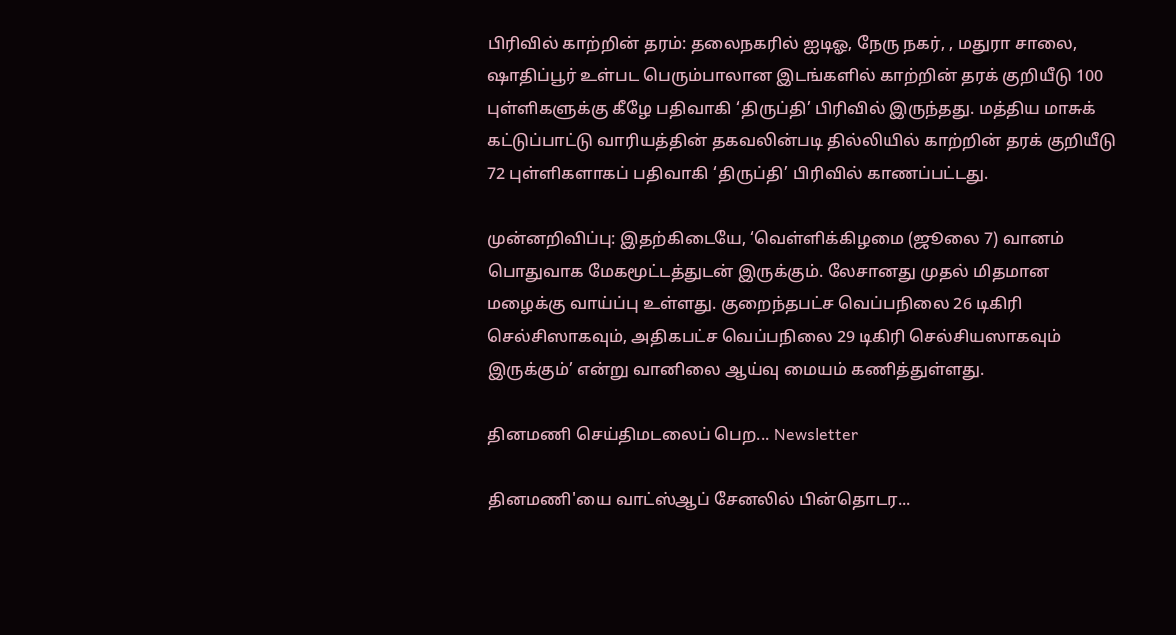பிரிவில் காற்றின் தரம்: தலைநகரில் ஐடிஓ, நேரு நகர், , மதுரா சாலை, ஷாதிப்பூர் உள்பட பெரும்பாலான இடங்களில் காற்றின் தரக் குறியீடு 100 புள்ளிகளுக்கு கீழே பதிவாகி ‘திருப்தி’ பிரிவில் இருந்தது. மத்திய மாசுக் கட்டுப்பாட்டு வாரியத்தின் தகவலின்படி தில்லியில் காற்றின் தரக் குறியீடு 72 புள்ளிகளாகப் பதிவாகி ‘திருப்தி’ பிரிவில் காணப்பட்டது.

முன்னறிவிப்பு: இதற்கிடையே, ‘வெள்ளிக்கிழமை (ஜூலை 7) வானம் பொதுவாக மேகமூட்டத்துடன் இருக்கும். லேசானது முதல் மிதமான மழைக்கு வாய்ப்பு உள்ளது. குறைந்தபட்ச வெப்பநிலை 26 டிகிரி செல்சிஸாகவும், அதிகபட்ச வெப்பநிலை 29 டிகிரி செல்சியஸாகவும் இருக்கும்’ என்று வானிலை ஆய்வு மையம் கணித்துள்ளது.

தினமணி செய்திமடலைப் பெற... Newsletter

தினமணி'யை வாட்ஸ்ஆப் சேனலில் பின்தொடர...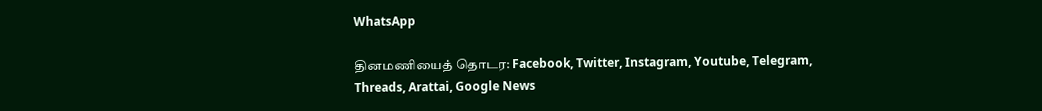WhatsApp

தினமணியைத் தொடர: Facebook, Twitter, Instagram, Youtube, Telegram, Threads, Arattai, Google News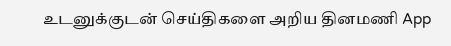உடனுக்குடன் செய்திகளை அறிய தினமணி App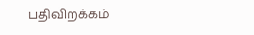பதிவிறக்கம்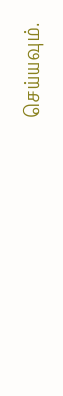செய்யவும்.